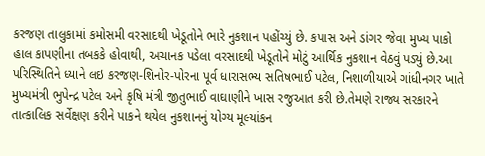કરજણ તાલુકામાં કમોસમી વરસાદથી ખેડૂતોને ભારે નુકશાન પહોંચ્યું છે. કપાસ અને ડાંગર જેવા મુખ્ય પાકો હાલ કાપણીના તબકકે હોવાથી, અચાનક પડેલા વરસાદથી ખેડૂતોને મોટું આર્થિક નુકશાન વેઠવું પડ્યું છે.આ પરિસ્થિતિને ધ્યાને લઇ કરજણ-શિનોર-પોરના પૂર્વ ધારાસભ્ય સતિષભાઈ પટેલ, નિશાળીયાએ ગાંધીનગર ખાતે મુખ્યમંત્રી ભુપેન્દ્ર પટેલ અને કૃષિ મંત્રી જીતુભાઈ વાઘાણીને ખાસ રજુઆત કરી છે.તેમણે રાજ્ય સરકારને તાત્કાલિક સર્વેક્ષણ કરીને પાકને થયેલ નુકશાનનું યોગ્ય મૂલ્યાંકન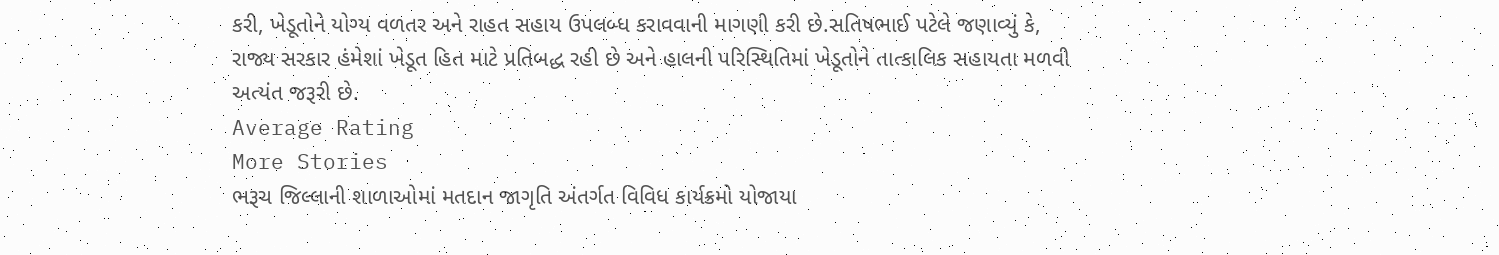કરી, ખેડૂતોને યોગ્ય વળતર અને રાહત સહાય ઉપલબ્ધ કરાવવાની માગણી કરી છે.સતિષભાઈ પટેલે જણાવ્યું કે, રાજ્ય સરકાર હંમેશાં ખેડૂત હિત માટે પ્રતિબદ્ધ રહી છે અને હાલની પરિસ્થિતિમાં ખેડૂતોને તાત્કાલિક સહાયતા મળવી અત્યંત જરૂરી છે.
Average Rating
More Stories
ભરૂચ જિલ્લાની શાળાઓમાં મતદાન જાગૃતિ અંતર્ગત વિવિધ કાર્યક્રમો યોજાયા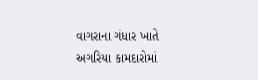વાગરાના ગંધાર ખાતે અગરિયા કામદારોમાં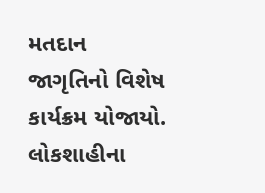મતદાન જાગૃતિનો વિશેષ કાર્યક્રમ યોજાયો.
લોકશાહીના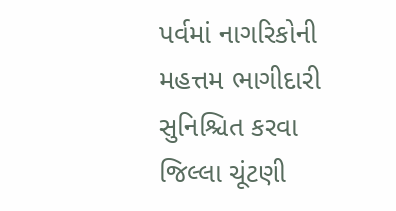પર્વમાં નાગરિકોની મહત્તમ ભાગીદારી સુનિશ્ચિત કરવા જિલ્લા ચૂંટણી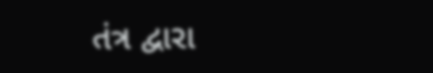તંત્ર દ્વારા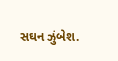સઘન ઝુંબેશ.